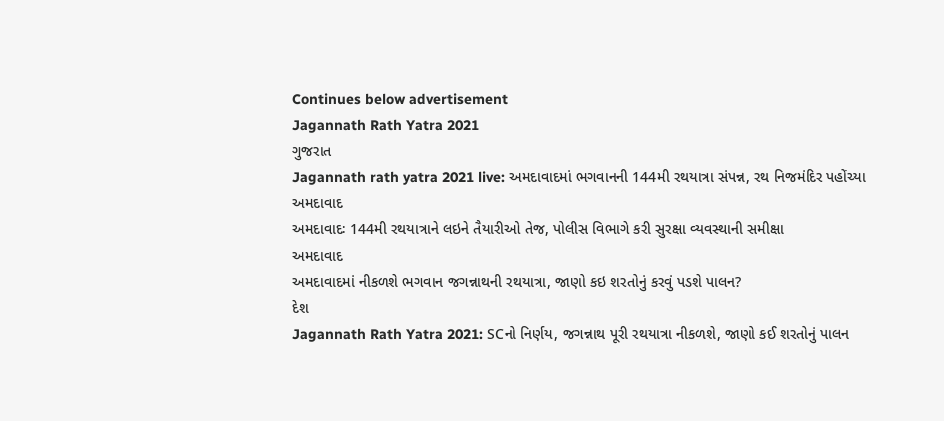Continues below advertisement
Jagannath Rath Yatra 2021
ગુજરાત
Jagannath rath yatra 2021 live: અમદાવાદમાં ભગવાનની 144મી રથયાત્રા સંપન્ન, રથ નિજમંદિર પહોંચ્યા
અમદાવાદ
અમદાવાદઃ 144મી રથયાત્રાને લઇને તૈયારીઓ તેજ, પોલીસ વિભાગે કરી સુરક્ષા વ્યવસ્થાની સમીક્ષા
અમદાવાદ
અમદાવાદમાં નીકળશે ભગવાન જગન્નાથની રથયાત્રા, જાણો કઇ શરતોનું કરવું પડશે પાલન?
દેશ
Jagannath Rath Yatra 2021: SCનો નિર્ણય, જગન્નાથ પૂરી રથયાત્રા નીકળશે, જાણો કઈ શરતોનું પાલન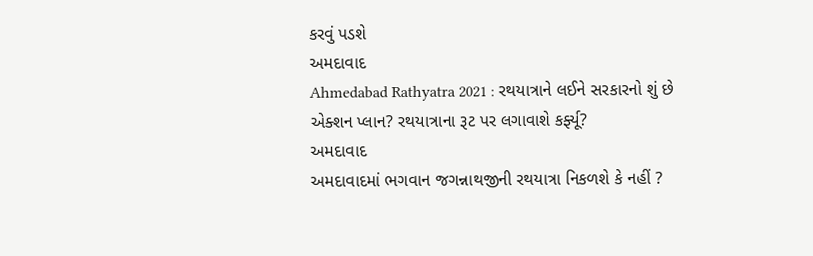કરવું પડશે
અમદાવાદ
Ahmedabad Rathyatra 2021 : રથયાત્રાને લઈને સરકારનો શું છે એક્શન પ્લાન? રથયાત્રાના રૂટ પર લગાવાશે કર્ફ્યૂ?
અમદાવાદ
અમદાવાદમાં ભગવાન જગન્નાથજીની રથયાત્રા નિકળશે કે નહીં ?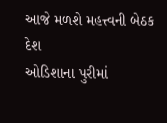આજે મળશે મહત્ત્વની બેઠક
દેશ
ઓડિશાના પુરીમાં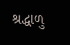શ્રદ્ધાળુ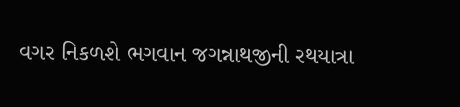વગર નિકળશે ભગવાન જગન્નાથજીની રથયાત્રા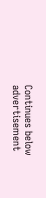Continues below advertisement